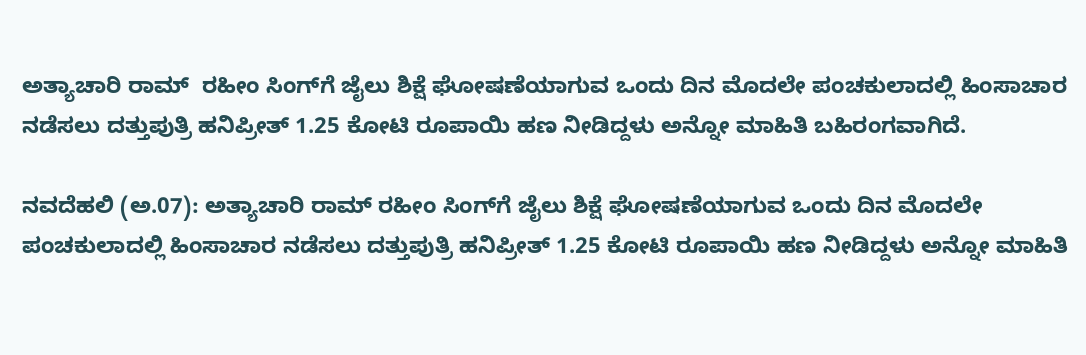ಅತ್ಯಾಚಾರಿ ರಾಮ್  ರಹೀಂ ಸಿಂಗ್‌ಗೆ ಜೈಲು ಶಿಕ್ಷೆ ಘೋಷಣೆಯಾಗುವ ಒಂದು ದಿನ ಮೊದಲೇ ಪಂಚಕುಲಾದಲ್ಲಿ ಹಿಂಸಾಚಾರ ನಡೆಸಲು ದತ್ತುಪುತ್ರಿ ಹನಿಪ್ರೀತ್ 1.25 ಕೋಟಿ ರೂಪಾಯಿ ಹಣ ನೀಡಿದ್ದಳು ಅನ್ನೋ ಮಾಹಿತಿ ಬಹಿರಂಗವಾಗಿದೆ.

ನವದೆಹಲಿ (ಅ.07): ಅತ್ಯಾಚಾರಿ ರಾಮ್ ರಹೀಂ ಸಿಂಗ್‌ಗೆ ಜೈಲು ಶಿಕ್ಷೆ ಘೋಷಣೆಯಾಗುವ ಒಂದು ದಿನ ಮೊದಲೇ ಪಂಚಕುಲಾದಲ್ಲಿ ಹಿಂಸಾಚಾರ ನಡೆಸಲು ದತ್ತುಪುತ್ರಿ ಹನಿಪ್ರೀತ್ 1.25 ಕೋಟಿ ರೂಪಾಯಿ ಹಣ ನೀಡಿದ್ದಳು ಅನ್ನೋ ಮಾಹಿತಿ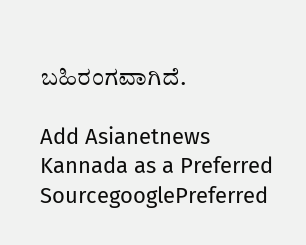ಬಹಿರಂಗವಾಗಿದೆ.

Add Asianetnews Kannada as a Preferred SourcegooglePreferred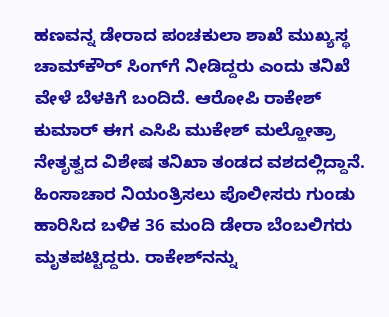ಹಣವನ್ನ ಡೇರಾದ ಪಂಚಕುಲಾ ಶಾಖೆ ಮುಖ್ಯಸ್ಥ ಚಾಮ್‌ಕೌರ್‌ ಸಿಂಗ್‌ಗೆ ನೀಡಿದ್ದರು ಎಂದು ತನಿಖೆ ವೇಳೆ ಬೆಳಕಿಗೆ ಬಂದಿದೆ. ಆರೋಪಿ ರಾಕೇಶ್ ಕುಮಾರ್‌ ಈಗ ಎಸಿಪಿ ಮುಕೇಶ್‌ ಮಲ್ಹೋತ್ರಾ ನೇತೃತ್ವದ ವಿಶೇಷ ತನಿಖಾ ತಂಡದ ವಶದಲ್ಲಿದ್ದಾನೆ. ಹಿಂಸಾಚಾರ ನಿಯಂತ್ರಿಸಲು ಪೊಲೀಸರು ಗುಂಡು ಹಾರಿಸಿದ ಬಳಿಕ 36 ಮಂದಿ ಡೇರಾ ಬೆಂಬಲಿಗರು ಮೃತಪಟ್ಟಿದ್ದರು. ರಾಕೇಶ್‌ನನ್ನು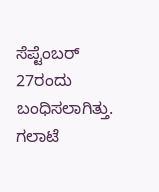ಸೆಪ್ಟೆಂಬರ್‌ 27ರಂದು ಬಂಧಿಸಲಾಗಿತ್ತು. ಗಲಾಟೆ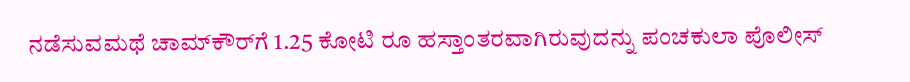ನಡೆಸುವಮಥೆ ಚಾಮ್‌ಕೌರ್‌ಗೆ 1.25 ಕೋಟಿ ರೂ ಹಸ್ತಾಂತರವಾಗಿರುವುದನ್ನು ಪಂಚಕುಲಾ ಪೊಲೀಸ್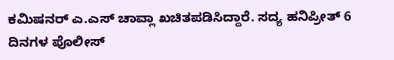ಕಮಿಷನರ್‌ ಎ.ಎಸ್‌ ಚಾವ್ಲಾ ಖಚಿತಪಡಿಸಿದ್ದಾರೆ. ಸದ್ಯ ಹನಿಪ್ರೀತ್‌‌ 6 ದಿನಗಳ ಪೊಲೀಸ್‌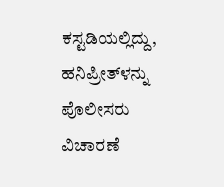ಕಸ್ಟಡಿಯಲ್ಲಿದ್ದು, ಹನಿಪ್ರೀತ್‌ಳನ್ನು ಪೊಲೀಸರು ವಿಚಾರಣೆ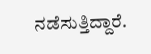ನಡೆಸುತ್ತಿದ್ದಾರೆ.